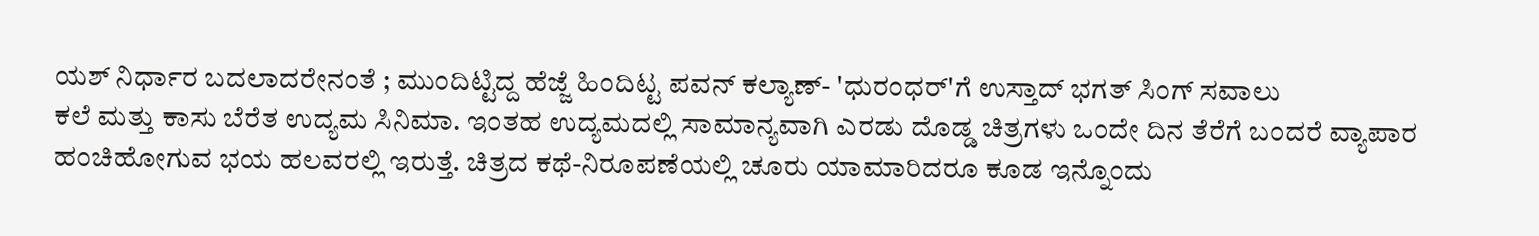ಯಶ್ ನಿರ್ಧಾರ ಬದಲಾದರೇನಂತೆ ; ಮುಂದಿಟ್ಟಿದ್ದ ಹೆಜ್ಜೆ ಹಿಂದಿಟ್ಟ ಪವನ್ ಕಲ್ಯಾಣ್- 'ಧುರಂಧರ್'ಗೆ ಉಸ್ತಾದ್ ಭಗತ್ ಸಿಂಗ್ ಸವಾಲು
ಕಲೆ ಮತ್ತು ಕಾಸು ಬೆರೆತ ಉದ್ಯಮ ಸಿನಿಮಾ. ಇಂತಹ ಉದ್ಯಮದಲ್ಲಿ ಸಾಮಾನ್ಯವಾಗಿ ಎರಡು ದೊಡ್ಡ ಚಿತ್ರಗಳು ಒಂದೇ ದಿನ ತೆರೆಗೆ ಬಂದರೆ ವ್ಯಾಪಾರ ಹಂಚಿಹೋಗುವ ಭಯ ಹಲವರಲ್ಲಿ ಇರುತ್ತೆ. ಚಿತ್ರದ ಕಥೆ-ನಿರೂಪಣೆಯಲ್ಲಿ ಚೂರು ಯಾಮಾರಿದರೂ ಕೂಡ ಇನ್ನೊಂದು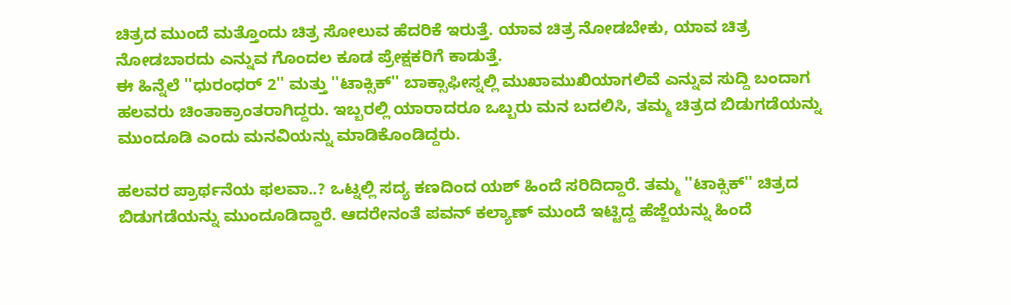ಚಿತ್ರದ ಮುಂದೆ ಮತ್ತೊಂದು ಚಿತ್ರ ಸೋಲುವ ಹೆದರಿಕೆ ಇರುತ್ತೆ. ಯಾವ ಚಿತ್ರ ನೋಡಬೇಕು, ಯಾವ ಚಿತ್ರ ನೋಡಬಾರದು ಎನ್ನುವ ಗೊಂದಲ ಕೂಡ ಪ್ರೇಕ್ಷಕರಿಗೆ ಕಾಡುತ್ತೆ.
ಈ ಹಿನ್ನೆಲೆ ''ಧುರಂಧರ್ 2'' ಮತ್ತು ''ಟಾಕ್ಸಿಕ್'' ಬಾಕ್ಸಾಫೀಸ್ನಲ್ಲಿ ಮುಖಾಮುಖಿಯಾಗಲಿವೆ ಎನ್ನುವ ಸುದ್ದಿ ಬಂದಾಗ ಹಲವರು ಚಿಂತಾಕ್ರಾಂತರಾಗಿದ್ದರು. ಇಬ್ಬರಲ್ಲಿ ಯಾರಾದರೂ ಒಬ್ಬರು ಮನ ಬದಲಿಸಿ, ತಮ್ಮ ಚಿತ್ರದ ಬಿಡುಗಡೆಯನ್ನು ಮುಂದೂಡಿ ಎಂದು ಮನವಿಯನ್ನು ಮಾಡಿಕೊಂಡಿದ್ದರು.

ಹಲವರ ಪ್ರಾರ್ಥನೆಯ ಫಲವಾ..? ಒಟ್ನಲ್ಲಿ ಸದ್ಯ ಕಣದಿಂದ ಯಶ್ ಹಿಂದೆ ಸರಿದಿದ್ದಾರೆ. ತಮ್ಮ ''ಟಾಕ್ಸಿಕ್'' ಚಿತ್ರದ ಬಿಡುಗಡೆಯನ್ನು ಮುಂದೂಡಿದ್ದಾರೆ. ಆದರೇನಂತೆ ಪವನ್ ಕಲ್ಯಾಣ್ ಮುಂದೆ ಇಟ್ಟಿದ್ದ ಹೆಜ್ಜೆಯನ್ನು ಹಿಂದೆ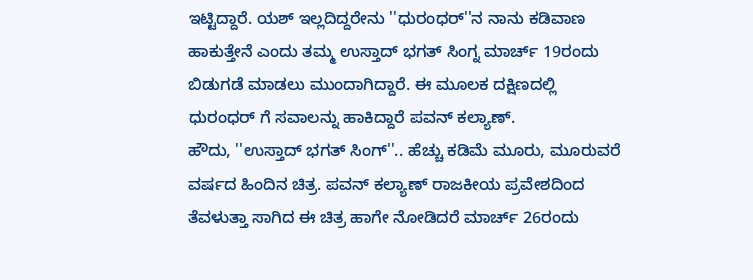ಇಟ್ಟಿದ್ದಾರೆ. ಯಶ್ ಇಲ್ಲದಿದ್ದರೇನು ''ಧುರಂಧರ್''ನ ನಾನು ಕಡಿವಾಣ ಹಾಕುತ್ತೇನೆ ಎಂದು ತಮ್ಮ ಉಸ್ತಾದ್ ಭಗತ್ ಸಿಂಗ್ನ ಮಾರ್ಚ್ 19ರಂದು ಬಿಡುಗಡೆ ಮಾಡಲು ಮುಂದಾಗಿದ್ದಾರೆ. ಈ ಮೂಲಕ ದಕ್ಷಿಣದಲ್ಲಿ ಧುರಂಧರ್ ಗೆ ಸವಾಲನ್ನು ಹಾಕಿದ್ದಾರೆ ಪವನ್ ಕಲ್ಯಾಣ್.
ಹೌದು, ''ಉಸ್ತಾದ್ ಭಗತ್ ಸಿಂಗ್''.. ಹೆಚ್ಚು ಕಡಿಮೆ ಮೂರು, ಮೂರುವರೆ ವರ್ಷದ ಹಿಂದಿನ ಚಿತ್ರ. ಪವನ್ ಕಲ್ಯಾಣ್ ರಾಜಕೀಯ ಪ್ರವೇಶದಿಂದ ತೆವಳುತ್ತಾ ಸಾಗಿದ ಈ ಚಿತ್ರ ಹಾಗೇ ನೋಡಿದರೆ ಮಾರ್ಚ್ 26ರಂದು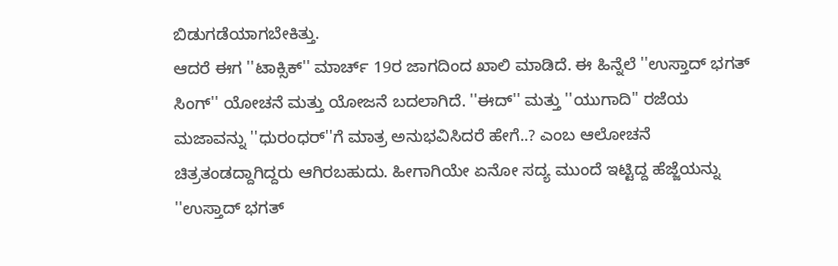ಬಿಡುಗಡೆಯಾಗಬೇಕಿತ್ತು.
ಆದರೆ ಈಗ ''ಟಾಕ್ಸಿಕ್'' ಮಾರ್ಚ್ 19ರ ಜಾಗದಿಂದ ಖಾಲಿ ಮಾಡಿದೆ. ಈ ಹಿನ್ನೆಲೆ ''ಉಸ್ತಾದ್ ಭಗತ್ ಸಿಂಗ್'' ಯೋಚನೆ ಮತ್ತು ಯೋಜನೆ ಬದಲಾಗಿದೆ. ''ಈದ್'' ಮತ್ತು ''ಯುಗಾದಿ'' ರಜೆಯ ಮಜಾವನ್ನು ''ಧುರಂಧರ್''ಗೆ ಮಾತ್ರ ಅನುಭವಿಸಿದರೆ ಹೇಗೆ..? ಎಂಬ ಆಲೋಚನೆ ಚಿತ್ರತಂಡದ್ದಾಗಿದ್ದರು ಆಗಿರಬಹುದು. ಹೀಗಾಗಿಯೇ ಏನೋ ಸದ್ಯ ಮುಂದೆ ಇಟ್ಟಿದ್ದ ಹೆಜ್ಜೆಯನ್ನು ''ಉಸ್ತಾದ್ ಭಗತ್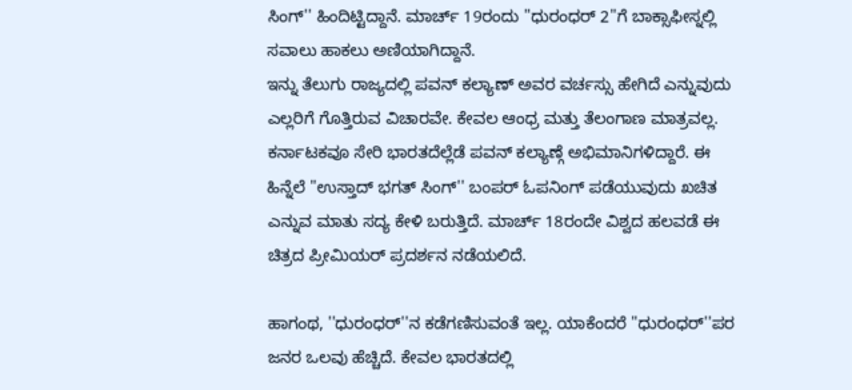ಸಿಂಗ್'' ಹಿಂದಿಟ್ಟಿದ್ದಾನೆ. ಮಾರ್ಚ್ 19ರಂದು ''ಧುರಂಧರ್ 2''ಗೆ ಬಾಕ್ಸಾಫೀಸ್ನಲ್ಲಿ ಸವಾಲು ಹಾಕಲು ಅಣಿಯಾಗಿದ್ದಾನೆ.
ಇನ್ನು ತೆಲುಗು ರಾಜ್ಯದಲ್ಲಿ ಪವನ್ ಕಲ್ಯಾಣ್ ಅವರ ವರ್ಚಸ್ಸು ಹೇಗಿದೆ ಎನ್ನುವುದು ಎಲ್ಲರಿಗೆ ಗೊತ್ತಿರುವ ವಿಚಾರವೇ. ಕೇವಲ ಆಂಧ್ರ ಮತ್ತು ತೆಲಂಗಾಣ ಮಾತ್ರವಲ್ಲ. ಕರ್ನಾಟಕವೂ ಸೇರಿ ಭಾರತದೆಲ್ಲೆಡೆ ಪವನ್ ಕಲ್ಯಾಣ್ಗೆ ಅಭಿಮಾನಿಗಳಿದ್ದಾರೆ. ಈ ಹಿನ್ನೆಲೆ ''ಉಸ್ತಾದ್ ಭಗತ್ ಸಿಂಗ್'' ಬಂಪರ್ ಓಪನಿಂಗ್ ಪಡೆಯುವುದು ಖಚಿತ ಎನ್ನುವ ಮಾತು ಸದ್ಯ ಕೇಳಿ ಬರುತ್ತಿದೆ. ಮಾರ್ಚ್ 18ರಂದೇ ವಿಶ್ವದ ಹಲವಡೆ ಈ ಚಿತ್ರದ ಪ್ರೀಮಿಯರ್ ಪ್ರದರ್ಶನ ನಡೆಯಲಿದೆ.

ಹಾಗಂಥ, ''ಧುರಂಧರ್''ನ ಕಡೆಗಣಿಸುವಂತೆ ಇಲ್ಲ. ಯಾಕೆಂದರೆ ''ಧುರಂಧರ್''ಪರ ಜನರ ಒಲವು ಹೆಚ್ಚಿದೆ. ಕೇವಲ ಭಾರತದಲ್ಲಿ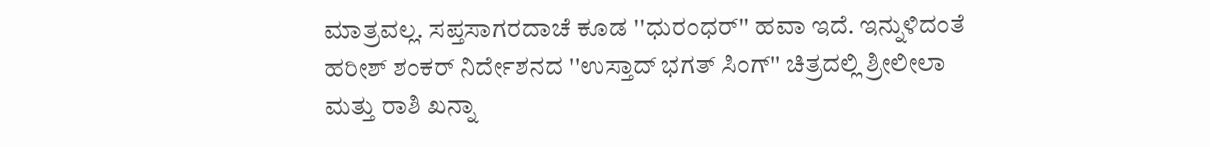ಮಾತ್ರವಲ್ಲ. ಸಪ್ತಸಾಗರದಾಚೆ ಕೂಡ ''ಧುರಂಧರ್'' ಹವಾ ಇದೆ. ಇನ್ನುಳಿದಂತೆ ಹರೀಶ್ ಶಂಕರ್ ನಿರ್ದೇಶನದ ''ಉಸ್ತಾದ್ ಭಗತ್ ಸಿಂಗ್'' ಚಿತ್ರದಲ್ಲಿ ಶ್ರೀಲೀಲಾ ಮತ್ತು ರಾಶಿ ಖನ್ನಾ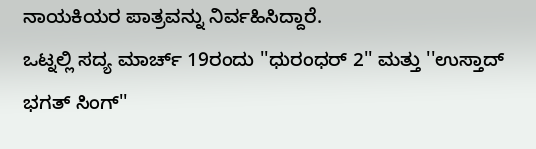ನಾಯಕಿಯರ ಪಾತ್ರವನ್ನು ನಿರ್ವಹಿಸಿದ್ದಾರೆ.
ಒಟ್ನಲ್ಲಿ ಸದ್ಯ ಮಾರ್ಚ್ 19ರಂದು ''ಧುರಂಧರ್ 2'' ಮತ್ತು ''ಉಸ್ತಾದ್ ಭಗತ್ ಸಿಂಗ್''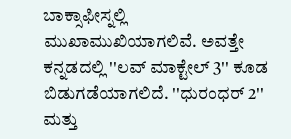ಬಾಕ್ಸಾಫೀಸ್ನಲ್ಲಿ ಮುಖಾಮುಖಿಯಾಗಲಿವೆ. ಅವತ್ತೇ ಕನ್ನಡದಲ್ಲಿ ''ಲವ್ ಮಾಕ್ಟೇಲ್ 3'' ಕೂಡ ಬಿಡುಗಡೆಯಾಗಲಿದೆ. ''ಧುರಂಧರ್ 2'' ಮತ್ತು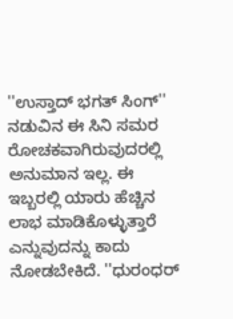''ಉಸ್ತಾದ್ ಭಗತ್ ಸಿಂಗ್'' ನಡುವಿನ ಈ ಸಿನಿ ಸಮರ ರೋಚಕವಾಗಿರುವುದರಲ್ಲಿ ಅನುಮಾನ ಇಲ್ಲ. ಈ ಇಬ್ಬರಲ್ಲಿ ಯಾರು ಹೆಚ್ಚಿನ ಲಾಭ ಮಾಡಿಕೊಳ್ಳುತ್ತಾರೆ ಎನ್ನುವುದನ್ನು ಕಾದು ನೋಡಬೇಕಿದೆ. ''ಧುರಂಧರ್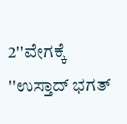2''ವೇಗಕ್ಕೆ ''ಉಸ್ತಾದ್ ಭಗತ್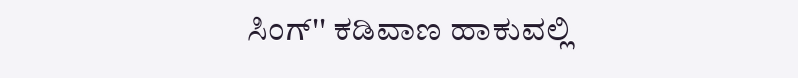ಸಿಂಗ್'' ಕಡಿವಾಣ ಹಾಕುವಲ್ಲಿ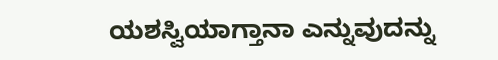ಯಶಸ್ವಿಯಾಗ್ತಾನಾ ಎನ್ನುವುದನ್ನು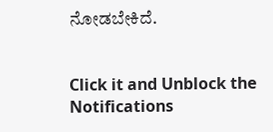ನೋಡಬೇಕಿದೆ.


Click it and Unblock the Notifications